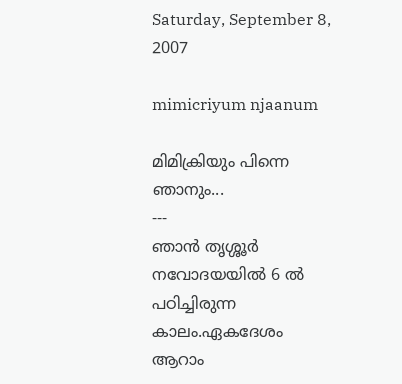Saturday, September 8, 2007

mimicriyum njaanum

മിമിക്രിയും പിന്നെ ഞാനും...
---
ഞാന്‍ തൃശ്ശൂര്‍ നവോദയയില്‍ 6 ല്‍ പഠിച്ചിരുന്ന കാലം.ഏകദേശം ആറാം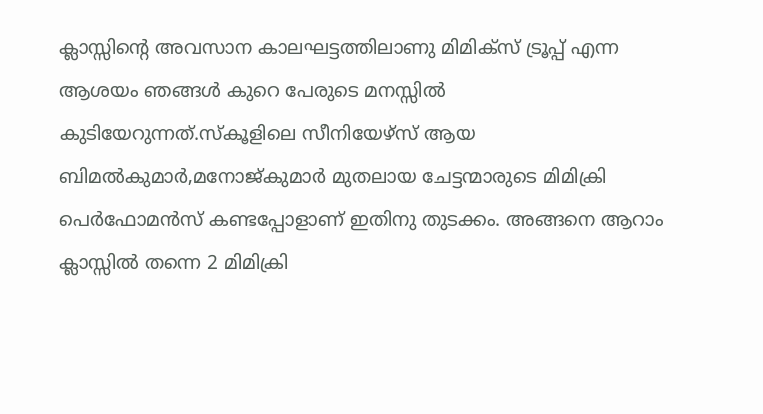ക്ലാസ്സിന്റെ അവസാന കാലഘട്ടത്തിലാണു മിമിക്സ്‌ ട്രൂപ്പ്‌ എന്ന ആശയം ഞങ്ങള്‍ കുറെ പേരുടെ മനസ്സില്‍ കുടിയേറുന്നത്‌.സ്കൂളിലെ സീനിയേഴ്സ്‌ ആയ ബിമല്‍കുമാര്‍,മനോജ്‌കുമാര്‍ മുതലായ ചേട്ടന്മാരുടെ മിമിക്രി പെര്‍ഫോമന്‍സ്‌ കണ്ടപ്പോളാണ്‌ ഇതിനു തുടക്കം. അങ്ങനെ ആറാം ക്ലാസ്സില്‍ തന്നെ 2 മിമിക്രി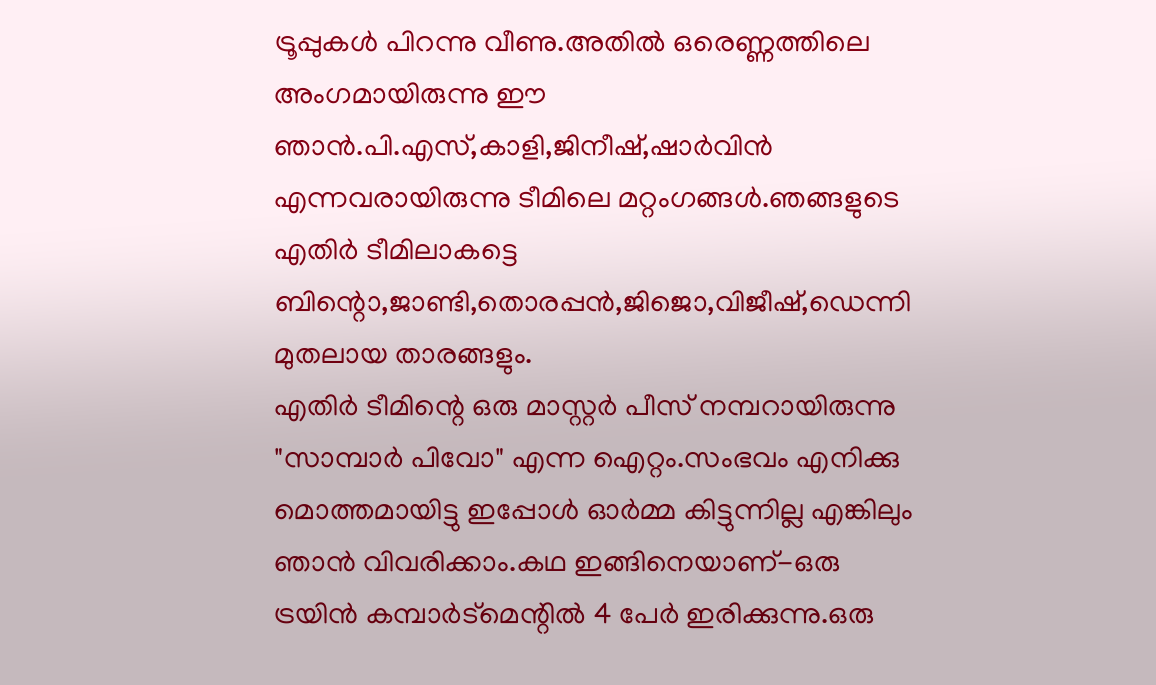ട്രൂപ്പുകള്‍ പിറന്നു വീണു.അതില്‍ ഒരെണ്ണത്തിലെ അംഗമായിരുന്നു ഈ ഞാന്‍.പി.എസ്‌,കാളി,ജിനീഷ്‌,ഷാര്‍വിന്‍ എന്നവരായിരുന്നു ടീമിലെ മറ്റംഗങ്ങള്‍.ഞങ്ങളുടെ എതിര്‍ ടീമിലാകട്ടെ ബിന്റൊ,ജാണ്ടി,തൊരപ്പന്‍,ജിജൊ,വിജീഷ്‌,ഡെന്നി മുതലായ താരങ്ങളും.
എതിര്‍ ടീമിന്റെ ഒരു മാസ്റ്റര്‍ പീസ്‌ നമ്പറായിരുന്നു "സാമ്പാര്‍ പിവോ" എന്ന ഐറ്റം.സംഭവം എനിക്കു മൊത്തമായിട്ടു ഇപ്പോള്‍ ഓര്‍മ്മ കിട്ടുന്നില്ല എങ്കിലും ഞാന്‍ വിവരിക്കാം.കഥ ഇങ്ങിനെയാണ്‌-ഒരു ട്രയിന്‍ കമ്പാര്‍ട്‌മെന്റില്‍ 4 പേര്‍ ഇരിക്കുന്നു.ഒരു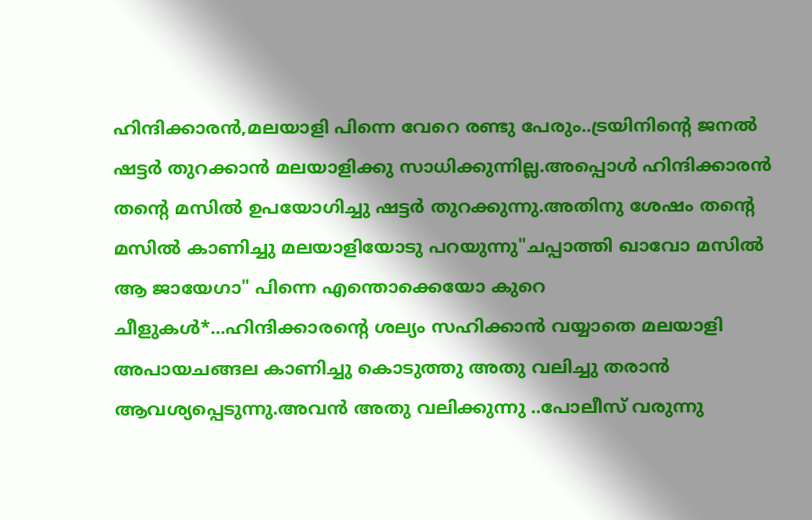ഹിന്ദിക്കാരന്‍,മലയാളി പിന്നെ വേറെ രണ്ടു പേരും..ട്രയിനിന്റെ ജനല്‍ ഷട്ടര്‍ തുറക്കാന്‍ മലയാളിക്കു സാധിക്കുന്നില്ല.അപ്പൊള്‍ ഹിന്ദിക്കാരന്‍ തന്റെ മസില്‍ ഉപയോഗിച്ചു ഷട്ടര്‍ തുറക്കുന്നു.അതിനു ശേഷം തന്റെ മസില്‍ കാണിച്ചു മലയാളിയോടു പറയുന്നു"ചപ്പാത്തി ഖാവോ മസില്‍ ആ ജായേഗാ" പിന്നെ എന്തൊക്കെയോ കുറെ ചീളുകള്‍*...ഹിന്ദിക്കാരന്റെ ശല്യം സഹിക്കാന്‍ വയ്യാതെ മലയാളി അപായചങ്ങല കാണിച്ചു കൊടുത്തു അതു വലിച്ചു തരാന്‍ ആവശ്യപ്പെടുന്നു.അവന്‍ അതു വലിക്കുന്നു ..പോലീസ്‌ വരുന്നു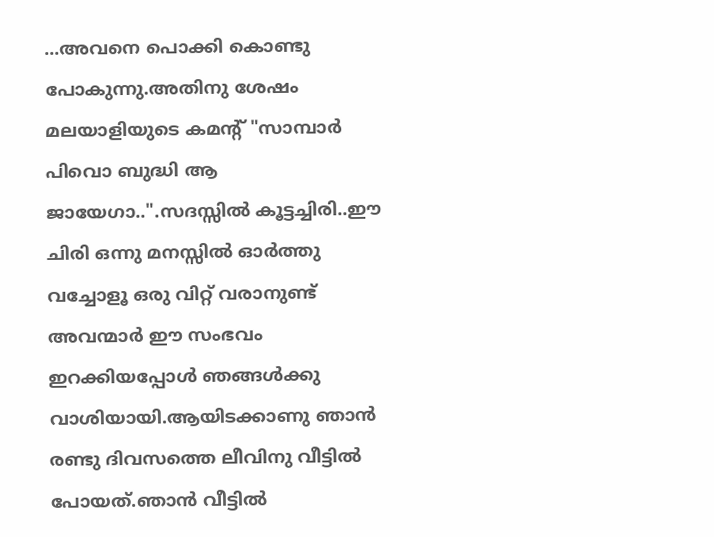...അവനെ പൊക്കി കൊണ്ടു പോകുന്നു.അതിനു ശേഷം മലയാളിയുടെ കമന്റ്‌ "സാമ്പാര്‍ പിവൊ ബുദ്ധി ആ ജായേഗാ..".സദസ്സില്‍ കൂട്ടച്ചിരി..ഈ ചിരി ഒന്നു മനസ്സില്‍ ഓര്‍ത്തു വച്ചോളൂ ഒരു വിറ്റ്‌ വരാനുണ്ട്‌
അവന്മാര്‍ ഈ സംഭവം ഇറക്കിയപ്പോള്‍ ഞങ്ങള്‍ക്കു വാശിയായി.ആയിടക്കാണു ഞാന്‍ രണ്ടു ദിവസത്തെ ലീവിനു വീട്ടില്‍ പോയത്‌.ഞാന്‍ വീട്ടില്‍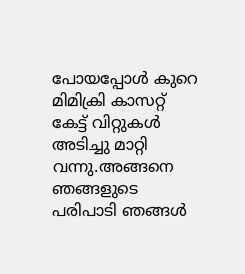പോയപ്പോള്‍ കുറെ മിമിക്രി കാസറ്റ്‌ കേട്ട്‌ വിറ്റുകള്‍ അടിച്ചു മാറ്റി വന്നു.അങ്ങനെ ഞങ്ങളുടെ പരിപാടി ഞങ്ങള്‍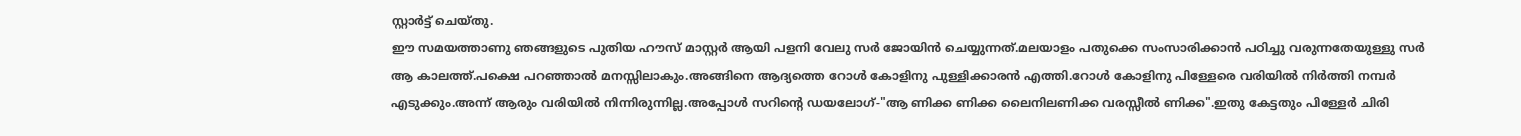സ്റ്റാര്‍ട്ട്‌ ചെയ്തു.
ഈ സമയത്താണു ഞങ്ങളുടെ പുതിയ ഹൗസ്‌ മാസ്റ്റര്‍ ആയി പളനി വേലു സര്‍ ജോയിന്‍ ചെയ്യുന്നത്‌.മലയാളം പതുക്കെ സംസാരിക്കാന്‍ പഠിച്ചു വരുന്നതേയുള്ളു സര്‍ ആ കാലത്ത്‌.പക്ഷെ പറഞ്ഞാല്‍ മനസ്സിലാകും.അങ്ങിനെ ആദ്യത്തെ റോള്‍ കോളിനു പുള്ളിക്കാരന്‍ എത്തി.റോള്‍ കോളിനു പിള്ളേരെ വരിയില്‍ നിര്‍ത്തി നമ്പര്‍ എടുക്കും.അന്ന്‌ ആരും വരിയില്‍ നിന്നിരുന്നില്ല.അപ്പോള്‍ സറിന്റെ ഡയലോഗ്‌-"ആ ണിക്ക ണിക്ക ലൈനിലണിക്ക വരസ്സീല്‍ ണിക്ക".ഇതു കേട്ടതും പിള്ളേര്‍ ചിരി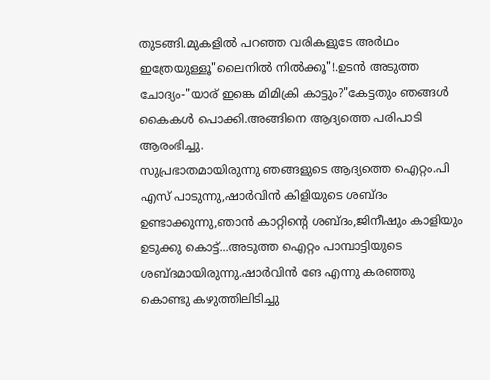തുടങ്ങി.മുകളില്‍ പറഞ്ഞ വരികളുടേ അര്‍ഥം ഇത്രേയുള്ളൂ"ലൈനില്‍ നില്‍ക്കൂ"!.ഉടന്‍ അടുത്ത ചോദ്യം-"യാര്‌ ഇങ്കെ മിമിക്രി കാട്ടും?"കേട്ടതും ഞങ്ങള്‍ കൈകള്‍ പൊക്കി.അങ്ങിനെ ആദ്യത്തെ പരിപാടി ആരംഭിച്ചു.
സുപ്രഭാതമായിരുന്നു ഞങ്ങളുടെ ആദ്യത്തെ ഐറ്റം.പി എസ്‌ പാടുന്നു,ഷാര്‍വിന്‍ കിളിയുടെ ശബ്ദം ഉണ്ടാക്കുന്നു,ഞാന്‍ കാറ്റിന്റെ ശബ്ദം,ജിനീഷും കാളിയും ഉടുക്കു കൊട്ട്‌...അടുത്ത ഐറ്റം പാമ്പാട്ടിയുടെ ശബ്ദമായിരുന്നു.ഷാര്‍വിന്‍ ങേ എന്നു കരഞ്ഞു കൊണ്ടു കഴുത്തിലിടിച്ചു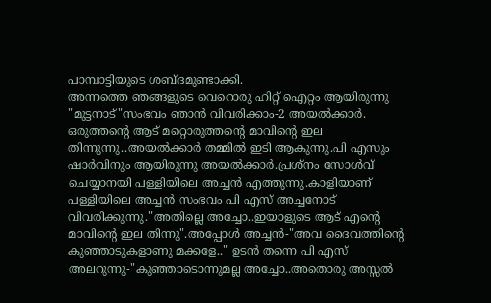പാമ്പാട്ടിയുടെ ശബ്ദമുണ്ടാക്കി.
അന്നത്തെ ഞങ്ങളുടെ വെറൊരു ഹിറ്റ്‌ ഐറ്റം ആയിരുന്നു "മുട്ടനാട്‌"സംഭവം ഞാന്‍ വിവരിക്കാം-2 അയല്‍ക്കാര്‍. ഒരുത്തന്റെ ആട്‌ മറ്റൊരുത്തന്റെ മാവിന്റെ ഇല തിന്നുന്നു..അയല്‍ക്കാര്‍ തമ്മില്‍ ഇടി ആകുന്നു.പി എസും ഷാര്‍വിനും ആയിരുന്നു അയല്‍ക്കാര്‍.പ്രശ്നം സോള്‍വ്‌ ചെയ്യാനയി പള്ളിയിലെ അച്ചന്‍ എത്തുന്നു.കാളിയാണ്‌ പള്ളിയിലെ അച്ചന്‍ സംഭവം പി എസ്‌ അച്ചനോട്‌ വിവരിക്കുന്നു."അതില്ലെ അച്ചോ..ഇയാളുടെ ആട്‌ എന്റെ മാവിന്റെ ഇല തിന്നു".അപ്പോള്‍ അച്ചന്‍-"അവ ദൈവത്തിന്റെ കുഞ്ഞാടുകളാണു മക്കളേ.." ഉടന്‍ തന്നെ പി എസ്‌ അലറുന്നു-"കുഞ്ഞാടൊന്നുമല്ല അച്ചോ..അതൊരു അസ്സല്‍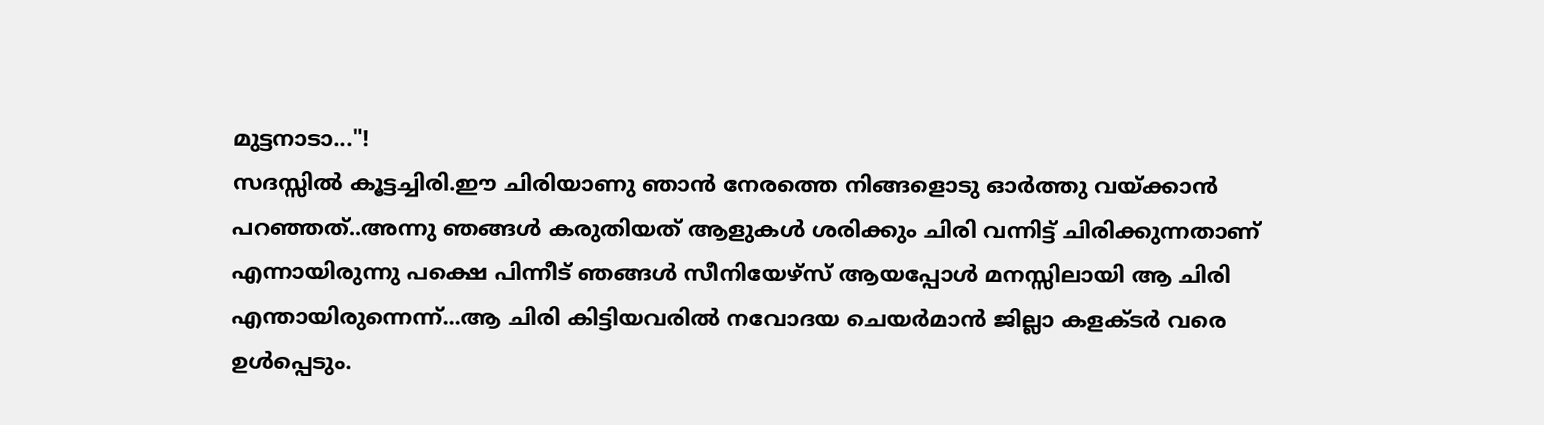മുട്ടനാടാ..."!
സദസ്സില്‍ കൂട്ടച്ചിരി.ഈ ചിരിയാണു ഞാന്‍ നേരത്തെ നിങ്ങളൊടു ഓര്‍ത്തു വയ്ക്കാന്‍ പറഞ്ഞത്‌..അന്നു ഞങ്ങള്‍ കരുതിയത്‌ ആളുകള്‍ ശരിക്കും ചിരി വന്നിട്ട്‌ ചിരിക്കുന്നതാണ്‌ എന്നായിരുന്നു പക്ഷെ പിന്നീട്‌ ഞങ്ങള്‍ സീനിയേഴ്സ്‌ ആയപ്പോള്‍ മനസ്സിലായി ആ ചിരി എന്തായിരുന്നെന്ന്‌...ആ ചിരി കിട്ടിയവരില്‍ നവോദയ ചെയര്‍മാന്‍ ജില്ലാ കളക്ടര്‍ വരെ ഉള്‍പ്പെടും.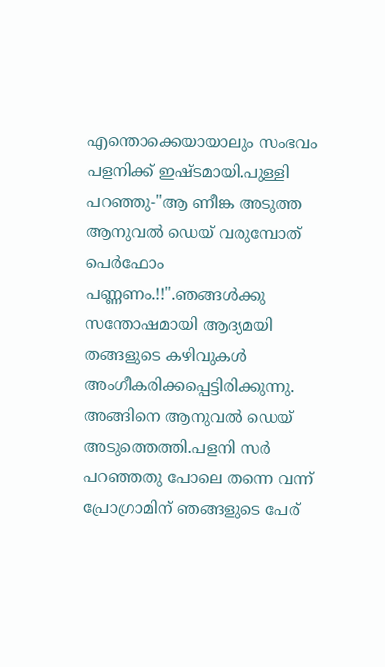എന്തൊക്കെയായാലും സംഭവം പളനിക്ക്‌ ഇഷ്ടമായി.പുള്ളി പറഞ്ഞു-"ആ ണീങ്ക അടുത്ത ആനുവല്‍ ഡെയ്‌ വരുമ്പോത്‌ പെര്‍ഫോം പണ്ണണം.!!".ഞങ്ങള്‍ക്കു സന്തോഷമായി ആദ്യമയി തങ്ങളുടെ കഴിവുകള്‍ അംഗീകരിക്കപ്പെട്ടിരിക്കുന്നു.
അങ്ങിനെ ആനുവല്‍ ഡെയ്‌ അടുത്തെത്തി.പളനി സര്‍ പറഞ്ഞതു പോലെ തന്നെ വന്ന്‌ പ്രോഗ്രാമിന്‌ ഞങ്ങളുടെ പേര്‌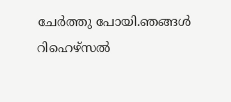ചേര്‍ത്തു പോയി.ഞങ്ങള്‍ റിഹെഴ്സല്‍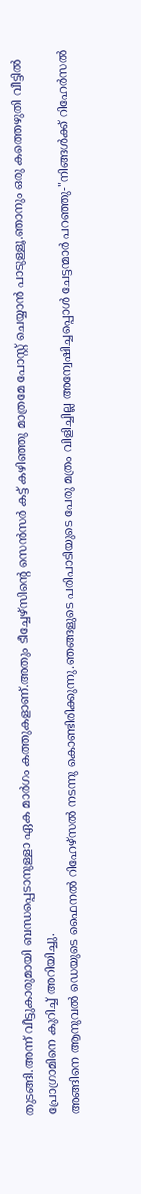തുടങ്ങി.അന്ന്‌ വീട്ടുകാരുമായി ബന്ധപ്പെടാനുള്ളാ ഏക മാര്‍ഗം കത്തുകളാണ്‌.അതും ടീച്ചേഴ്സിന്റെ സെന്‍സര്‍ കട്ട്‌ കഴിഞ്ഞു മാത്രമേ പോസ്റ്റ്‌ ചെയ്യാന്‍ പാടുള്ളൂ.ഞാനും ഒരു കത്തെഴുതി വീട്ടില്‍ പ്രോഗ്രാമിനെ കുറിച്ച്‌ അറിയിച്ചു.
അങ്ങിനെ ആനുവല്‍ ഡെയുടെ ഫൈനല്‍ റിഹേഴ്സല്‍ നടന്നു കൊണ്ടിരിക്കുന്നു.ഞങ്ങളുടെ പരിപാടിയുടെ പേരു മത്രം വിളിച്ചില്ല അന്വേഷിച്ചപ്പൊള്‍ ചേട്ടന്മാര്‍ പറഞ്ഞു-"നിങ്ങള്‍ക്ക്‌ റിഹേര്‍സല്‍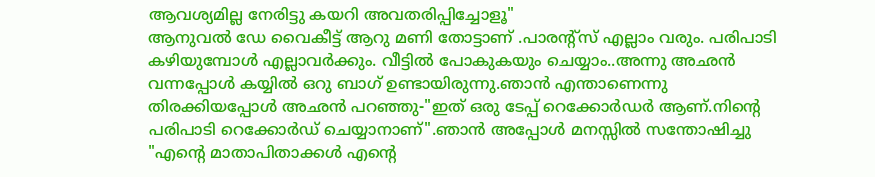ആവശ്യമില്ല നേരിട്ടു കയറി അവതരിപ്പിച്ചോളൂ"
ആനുവല്‍ ഡേ വൈകീട്ട്‌ ആറു മണി തോട്ടാണ്‌ .പാരന്റ്സ്‌ എല്ലാം വരും. പരിപാടി കഴിയുമ്പോള്‍ എല്ലാവര്‍ക്കും. വീട്ടില്‍ പോകുകയും ചെയ്യാം..അന്നു അഛന്‍ വന്നപ്പോള്‍ കയ്യില്‍ ഒറു ബാഗ്‌ ഉണ്ടായിരുന്നു.ഞാന്‍ എന്താണെന്നു തിരക്കിയപ്പോള്‍ അഛന്‍ പറഞ്ഞു-"ഇത്‌ ഒരു ടേപ്പ്‌ റെക്കോര്‍ഡര്‍ ആണ്‌.നിന്റെ പരിപാടി റെക്കോര്‍ഡ്‌ ചെയ്യാനാണ്‌".ഞാന്‍ അപ്പോള്‍ മനസ്സില്‍ സന്തോഷിച്ചു "എന്റെ മാതാപിതാക്കള്‍ എന്റെ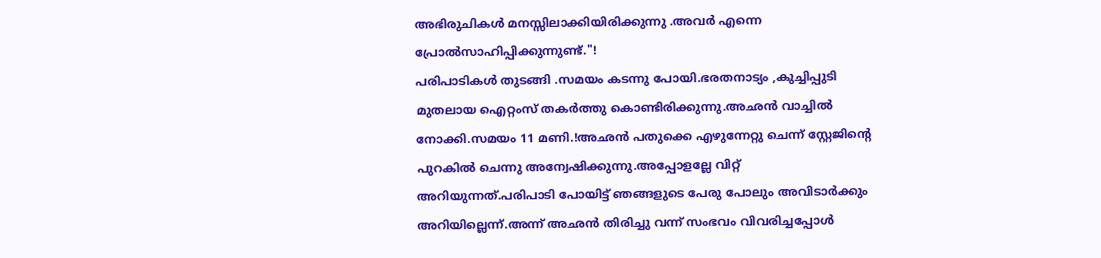അഭിരുചികള്‍ മനസ്സിലാക്കിയിരിക്കുന്നു .അവര്‍ എന്നെ പ്രോല്‍സാഹിപ്പിക്കുന്നുണ്ട്‌."!
പരിപാടികള്‍ തുടങ്ങി .സമയം കടന്നു പോയി.ഭരതനാട്യം ,കുച്ചിപ്പുടി മുതലായ ഐറ്റംസ്‌ തകര്‍ത്തു കൊണ്ടിരിക്കുന്നു.അഛന്‍ വാച്ചില്‍ നോക്കി.സമയം 11 മണി.!അഛന്‍ പതുക്കെ എഴുന്നേറ്റു ചെന്ന്‌ സ്റ്റേജിന്റെ പുറകില്‍ ചെന്നു അന്വേഷിക്കുന്നു.അപ്പോളല്ലേ വിറ്റ്‌ അറിയുന്നത്‌.പരിപാടി പോയിട്ട്‌ ഞങ്ങളുടെ പേരു പോലും അവിടാര്‍ക്കും അറിയില്ലെന്ന്‌.അന്ന് അഛന്‍ തിരിച്ചു വന്ന് സംഭവം വിവരിച്ചപ്പോള്‍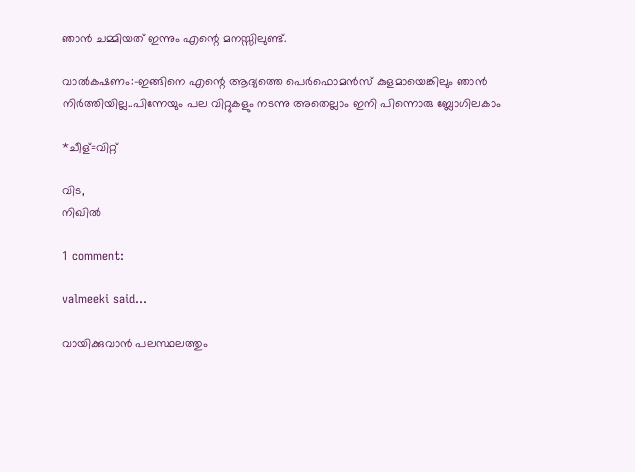ഞാന്‍ ചമ്മിയത്‌ ഇന്നും എന്റെ മനസ്സിലുണ്ട്‌.

വാല്‍കഷണം:-ഇങ്ങിനെ എന്റെ ആദ്യത്തെ പെര്‍ഫൊമന്‍സ്‌ കുളമായെങ്കിലും ഞാന്‍ നിര്‍ത്തിയില്ല..പിന്നേയും പല വിറ്റുകളും നടന്നു അതെല്ലാം ഇനി പിന്നൊരു ബ്ലോഗിലകാം

*ചീള്‌=വിറ്റ്‌

വിട,
നിഖില്‍

1 comment:

valmeeki said...

വായിക്കുവാന്‍ പലസ്ഥലത്തും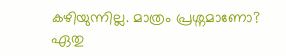കഴിയുന്നില്ല. മാത്രം പ്രശ്നമാണോ? ഏതു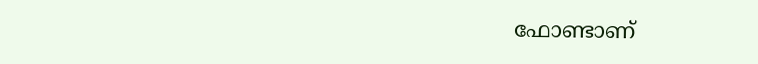ഫോണ്ടാണ്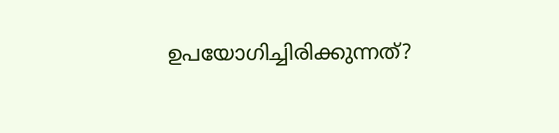ഉപയോഗിച്ചിരിക്കുന്നത്?